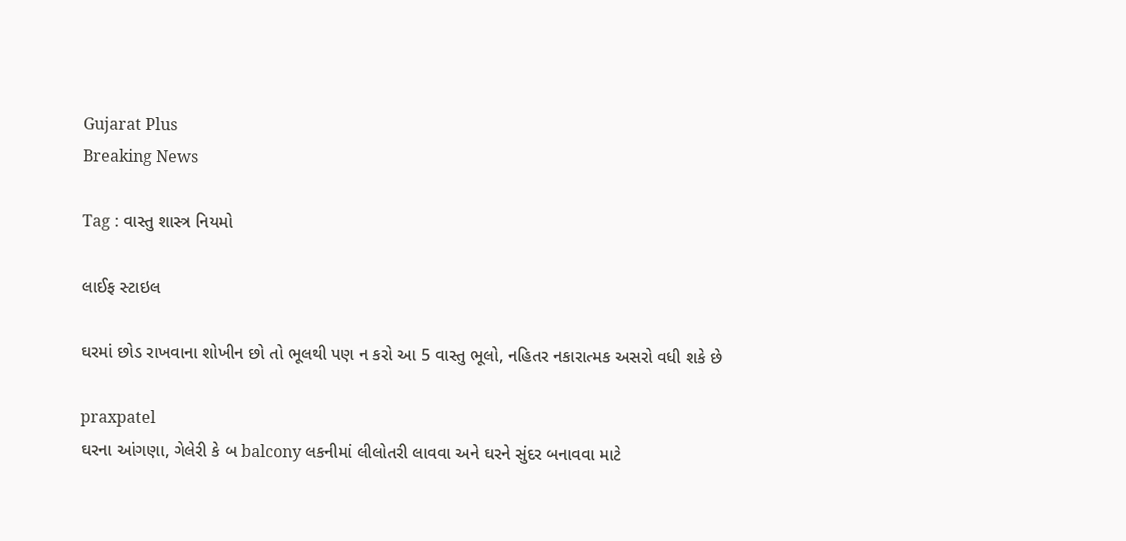Gujarat Plus
Breaking News

Tag : વાસ્તુ શાસ્ત્ર નિયમો

લાઈફ સ્ટાઇલ

ઘરમાં છોડ રાખવાના શોખીન છો તો ભૂલથી પણ ન કરો આ 5 વાસ્તુ ભૂલો, નહિતર નકારાત્મક અસરો વધી શકે છે

praxpatel
ઘરના આંગણા, ગેલેરી કે બ balcony લકનીમાં લીલોતરી લાવવા અને ઘરને સુંદર બનાવવા માટે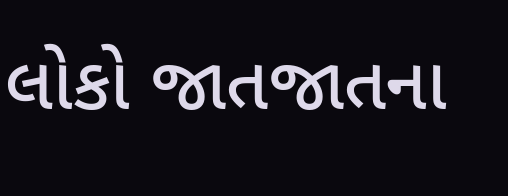લોકો જાતજાતના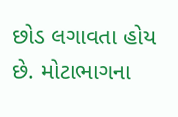છોડ લગાવતા હોય છે. મોટાભાગના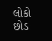લોકો છોડ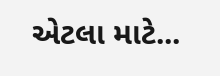એટલા માટે...